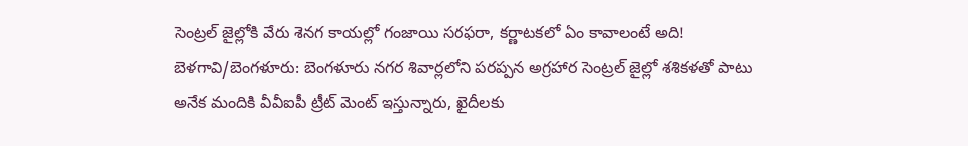సెంట్రల్ జైల్లోకి వేరు శెనగ కాయల్లో గంజాయి సరఫరా, కర్ణాటకలో ఏం కావాలంటే అది!
బెళగావి/బెంగళూరు: బెంగళూరు నగర శివార్లలోని పరప్పన అగ్రహార సెంట్రల్ జైల్లో శశికళతో పాటు అనేక మందికి వీవీఐపీ ట్రీట్ మెంట్ ఇస్తున్నారు, ఖైదీలకు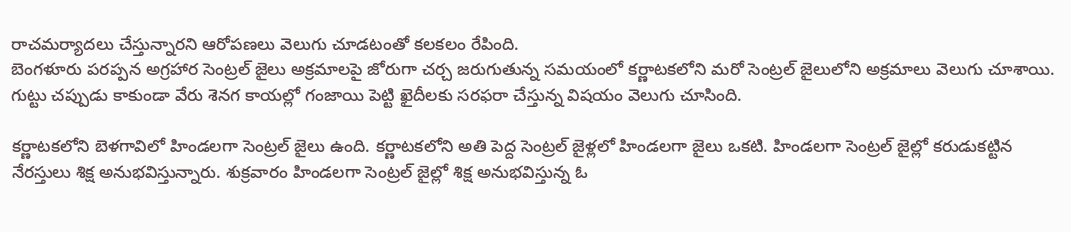రాచమర్యాదలు చేస్తున్నారని ఆరోపణలు వెలుగు చూడటంతో కలకలం రేపింది.
బెంగళూరు పరప్పన అగ్రహార సెంట్రల్ జైలు అక్రమాలపై జోరుగా చర్చ జరుగుతున్న సమయంలో కర్ణాటకలోని మరో సెంట్రల్ జైలులోని అక్రమాలు వెలుగు చూశాయి. గుట్టు చప్పుడు కాకుండా వేరు శెనగ కాయల్లో గంజాయి పెట్టి ఖైదీలకు సరఫరా చేస్తున్న విషయం వెలుగు చూసింది.

కర్ణాటకలోని బెళగావిలో హిండలగా సెంట్రల్ జైలు ఉంది. కర్ణాటకలోని అతి పెద్ద సెంట్రల్ జైళ్లలో హిండలగా జైలు ఒకటి. హిండలగా సెంట్రల్ జైల్లో కరుడుకట్టిన నేరస్తులు శిక్ష అనుభవిస్తున్నారు. శుక్రవారం హిండలగా సెంట్రల్ జైల్లో శిక్ష అనుభవిస్తున్న ఓ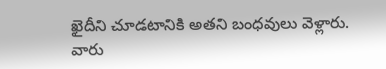ఖైదీని చూడటానికి అతని బంధవులు వెళ్లారు.
వారు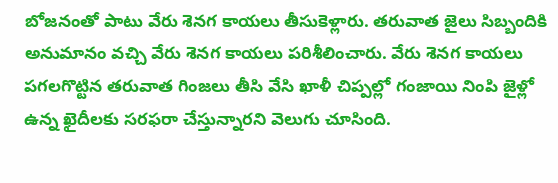బోజనంతో పాటు వేరు శెనగ కాయలు తీసుకెళ్లారు. తరువాత జైలు సిబ్బందికి అనుమానం వచ్చి వేరు శెనగ కాయలు పరిశీలించారు. వేరు శెనగ కాయలు పగలగొట్టిన తరువాత గింజలు తీసి వేసి ఖాళీ చిప్పల్లో గంజాయి నింపి జైళ్లో ఉన్న ఖైదీలకు సరఫరా చేస్తున్నారని వెలుగు చూసింది.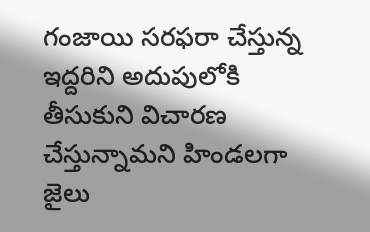గంజాయి సరఫరా చేస్తున్న ఇద్దరిని అదుపులోకి తీసుకుని విచారణ చేస్తున్నామని హిండలగా జైలు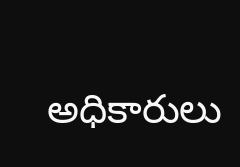అధికారులు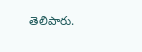తెలిపారు.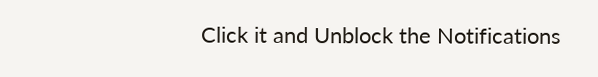Click it and Unblock the Notifications